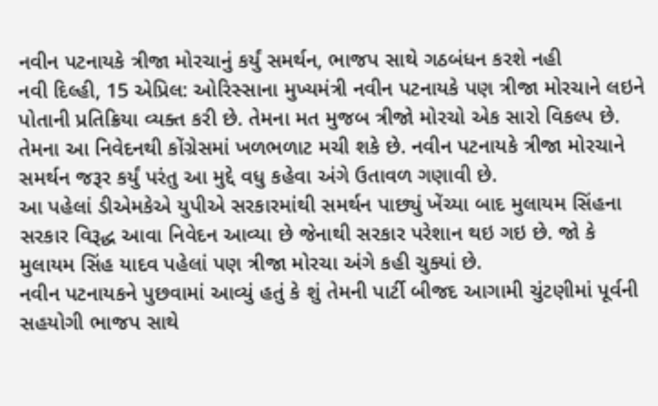નવીન પટનાયકે ત્રીજા મોરચાનું કર્યું સમર્થન, ભાજપ સાથે ગઠબંધન કરશે નહી
નવી દિલ્હી, 15 એપ્રિલ: ઓરિસ્સાના મુખ્યમંત્રી નવીન પટનાયકે પણ ત્રીજા મોરચાને લઇને પોતાની પ્રતિક્રિયા વ્યક્ત કરી છે. તેમના મત મુજબ ત્રીજો મોરચો એક સારો વિકલ્પ છે. તેમના આ નિવેદનથી કોંગ્રેસમાં ખળભળાટ મચી શકે છે. નવીન પટનાયકે ત્રીજા મોરચાને સમર્થન જરૂર કર્યું પરંતુ આ મુદ્દે વધુ કહેવા અંગે ઉતાવળ ગણાવી છે.
આ પહેલાં ડીએમકેએ યુપીએ સરકારમાંથી સમર્થન પાછ્યું ખેંચ્યા બાદ મુલાયમ સિંહના સરકાર વિરૂદ્ધ આવા નિવેદન આવ્યા છે જેનાથી સરકાર પરેશાન થઇ ગઇ છે. જો કે મુલાયમ સિંહ યાદવ પહેલાં પણ ત્રીજા મોરચા અંગે કહી ચુક્યાં છે.
નવીન પટનાયકને પુછવામાં આવ્યું હતું કે શું તેમની પાર્ટી બીજદ આગામી ચુંટણીમાં પૂર્વની સહયોગી ભાજપ સાથે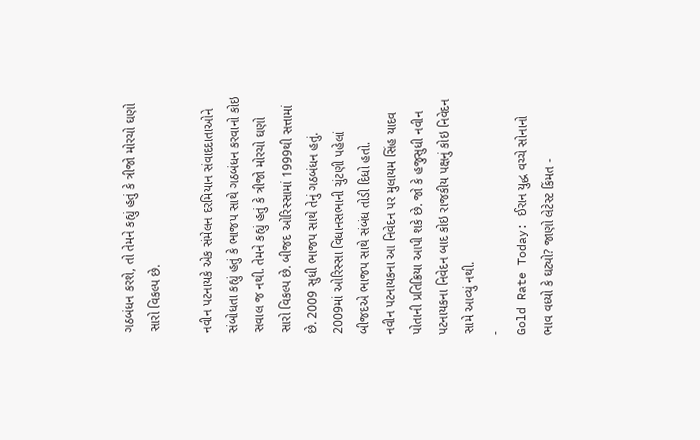ગઠબંધન કરશે, તો તેમને કહ્યું હતું કે ત્રીજો મોરચો ઘણો સારો વિકલ્પ છે.

નવીન પટનાયકે એક સંમેલન દરમિયાન સંવાદદાતાઓને સંબોધતા કહ્યું હતું કે ભાજપ સાથે ગઠબંધન કરવાનો કોઇ સવાલ જ નથી. તેમને કહ્યું હતું કે ત્રીજો મોરચો ઘણો સારો વિકલ્પ છે. બીજદ ઓરિસ્સામાં 1999થી સત્તામાં છે. 2009 સુધી ભાજપ સાથે તેનું ગઠબંધન હતું. 2009માં ઓરિસ્સા વિધાનસભાની ચુંટણી પહેલાં બીજદએ ભાજપ સાથે સંબંધ તોડી દિધો હતો.
નવીન પટનાયકના આ નિવેદન પર મુલાયમ સિંહ યાદવ પોતાની પ્રતિક્રિયા આપી શકે છે. જો કે હજુસુધી નવીન પટનાયકના નિવેદન બાદ કોઇ રાજકીય પક્ષનું કોઇ નિવેદન સામે આવ્યું નથી.
-
Gold Rate Today: ઈરાન યુદ્ધ વચ્ચે સોનાનો ભાવ વધ્યો કે ઘટ્યો? જાણો લેટેસ્ટ કિંમત -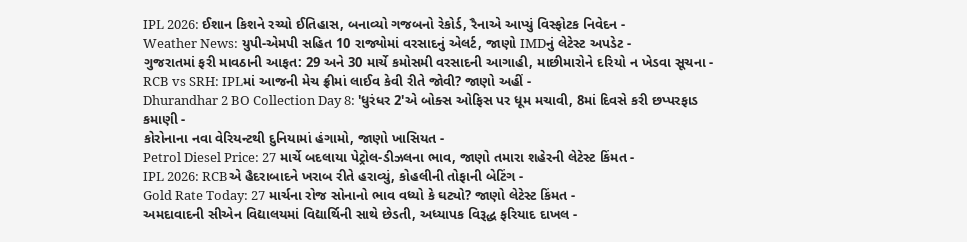IPL 2026: ઈશાન કિશને રચ્યો ઈતિહાસ, બનાવ્યો ગજબનો રેકોર્ડ, રૈનાએ આપ્યું વિસ્ફોટક નિવેદન -
Weather News: યુપી-એમપી સહિત 10 રાજ્યોમાં વરસાદનું એલર્ટ, જાણો IMDનું લેટેસ્ટ અપડેટ -
ગુજરાતમાં ફરી માવઠાની આફત: 29 અને 30 માર્ચે કમોસમી વરસાદની આગાહી, માછીમારોને દરિયો ન ખેડવા સૂચના -
RCB vs SRH: IPLમાં આજની મેચ ફ્રીમાં લાઈવ કેવી રીતે જોવી? જાણો અહીં -
Dhurandhar 2 BO Collection Day 8: 'ધુરંધર 2'એ બોક્સ ઓફિસ પર ધૂમ મચાવી, 8માં દિવસે કરી છપ્પરફાડ કમાણી -
કોરોનાના નવા વેરિયન્ટથી દુનિયામાં હંગામો, જાણો ખાસિયત -
Petrol Diesel Price: 27 માર્ચે બદલાયા પેટ્રોલ-ડીઝલના ભાવ, જાણો તમારા શહેરની લેટેસ્ટ કિંમત -
IPL 2026: RCBએ હૈદરાબાદને ખરાબ રીતે હરાવ્યું, કોહલીની તોફાની બેટિંગ -
Gold Rate Today: 27 માર્ચના રોજ સોનાનો ભાવ વધ્યો કે ઘટ્યો? જાણો લેટેસ્ટ કિંમત -
અમદાવાદની સીએન વિદ્યાલયમાં વિદ્યાર્થિની સાથે છેડતી, અધ્યાપક વિરૂદ્ધ ફરિયાદ દાખલ -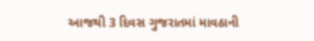આજથી 3 દિવસ ગુજરાતમાં માવઠાની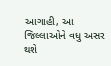આગાહી, આ જિલ્લાઓને વધુ અસર થશે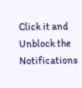Click it and Unblock the Notifications